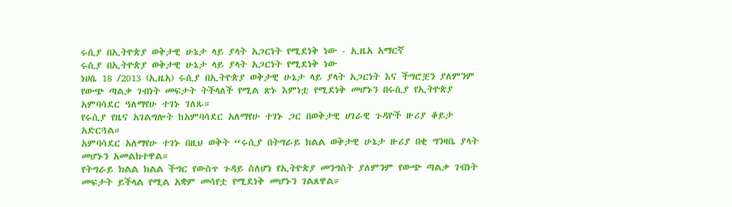ሩሲያ በኢትዮጵያ ወቅታዊ ሁኔታ ላይ ያላት አጋርነት የሚደነቅ ነው - ኢዜአ አማርኛ
ሩሲያ በኢትዮጵያ ወቅታዊ ሁኔታ ላይ ያላት አጋርነት የሚደነቅ ነው
ነሀሴ 18 /2013 (ኢዜአ) ሩሲያ በኢትዮጵያ ወቅታዊ ሁኔታ ላይ ያላት አጋርነት እና ችግሮቿን ያለምንም የውጭ ጣልቃ ገብነት መፍታት ትችላለች የሚል ጽኑ እምነቷ የሚደነቅ መሆኑን በሩሲያ የኢትዮጵያ አምባሳደር ዓለማየሁ ተገኑ ገለጹ።
የሩሲያ የዜና አገልግሎት ከአምባሳደር አለማየሁ ተገኑ ጋር በወቅታዊ ሀገራዊ ጉዳዮች ዙሪያ ቆይታ አድርጓል።
አምባሳደር አለማየሁ ተገኑ በዚህ ወቅት “ሩሲያ በትግራይ ክልል ወቅታዊ ሁኔታ ዙሪያ በቂ ግንዛቤ ያላት መሆኑን አመልክተዋል።
የትግራይ ክልል ክልል ችግር የውስጥ ጉዳይ ስለሆነ የኢትዮጵያ መንግስት ያለምንም የውጭ ጣልቃ ገብነት መፍታት ይችላል የሚል አቋም መሳየቷ የሚደነቅ መሆኑን ገልጸዋል።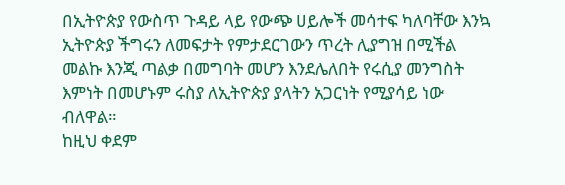በኢትዮጵያ የውስጥ ጉዳይ ላይ የውጭ ሀይሎች መሳተፍ ካለባቸው እንኳ ኢትዮጵያ ችግሩን ለመፍታት የምታደርገውን ጥረት ሊያግዝ በሚችል መልኩ እንጂ ጣልቃ በመግባት መሆን እንደሌለበት የሩሲያ መንግስት እምነት በመሆኑም ሩስያ ለኢትዮጵያ ያላትን አጋርነት የሚያሳይ ነው ብለዋል።
ከዚህ ቀደም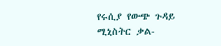የሩሲያ የውጭ ጉዳይ ሚኒስትር ቃል-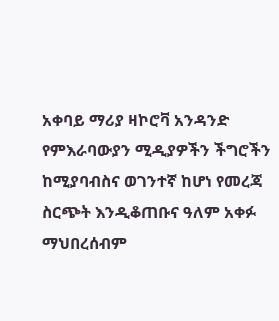አቀባይ ማሪያ ዛኮሮቫ አንዳንድ የምእራባውያን ሚዲያዎችን ችግሮችን ከሚያባብስና ወገንተኛ ከሆነ የመረጃ ስርጭት እንዲቆጠቡና ዓለም አቀፉ ማህበረሰብም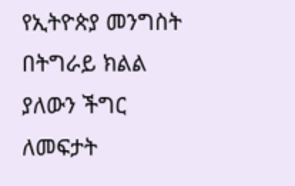የኢትዮጵያ መንግስት በትግራይ ክልል ያለውን ችግር ለመፍታት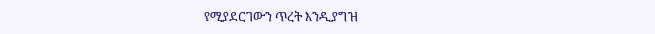የሚያደርገውን ጥረት እንዲያግዝ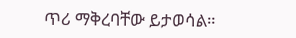ጥሪ ማቅረባቸው ይታወሳል።